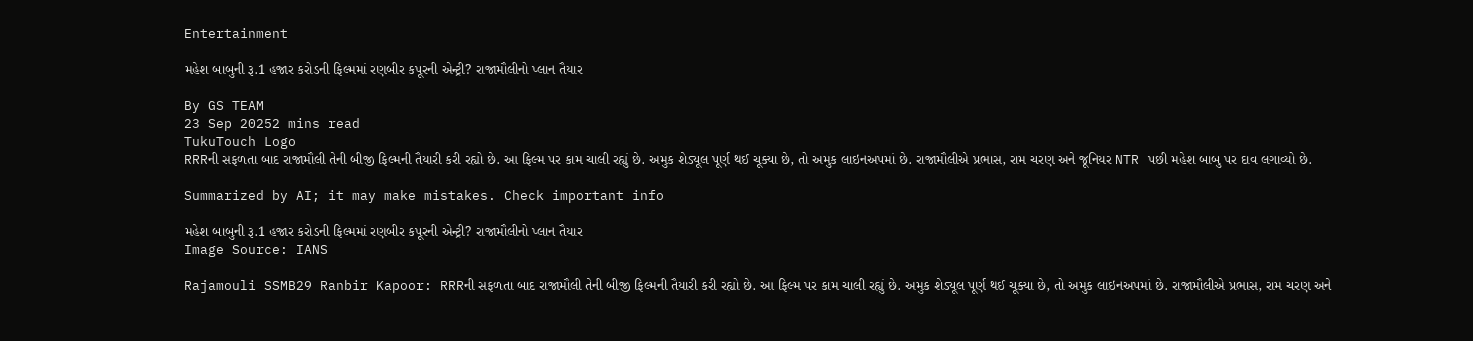Entertainment

મહેશ બાબુની રૂ.1 હજાર કરોડની ફિલ્મમાં રણબીર કપૂરની એન્ટ્રી? રાજામૌલીનો પ્લાન તૈયાર

By GS TEAM
23 Sep 20252 mins read
TukuTouch Logo
RRRની સફળતા બાદ રાજામૌલી તેની બીજી ફિલ્મની તૈયારી કરી રહ્યો છે. આ ફિલ્મ પર કામ ચાલી રહ્યું છે. અમુક શેડ્યૂલ પૂર્ણ થઈ ચૂક્યા છે, તો અમુક લાઇનઅપમાં છે. રાજામૌલીએ પ્રભાસ, રામ ચરણ અને જૂનિયર NTR પછી મહેશ બાબુ પર દાવ લગાવ્યો છે.

Summarized by AI; it may make mistakes. Check important info

મહેશ બાબુની રૂ.1 હજાર કરોડની ફિલ્મમાં રણબીર કપૂરની એન્ટ્રી? રાજામૌલીનો પ્લાન તૈયાર
Image Source: IANS

Rajamouli SSMB29 Ranbir Kapoor: RRRની સફળતા બાદ રાજામૌલી તેની બીજી ફિલ્મની તૈયારી કરી રહ્યો છે. આ ફિલ્મ પર કામ ચાલી રહ્યું છે. અમુક શેડ્યૂલ પૂર્ણ થઈ ચૂક્યા છે, તો અમુક લાઇનઅપમાં છે. રાજામૌલીએ પ્રભાસ, રામ ચરણ અને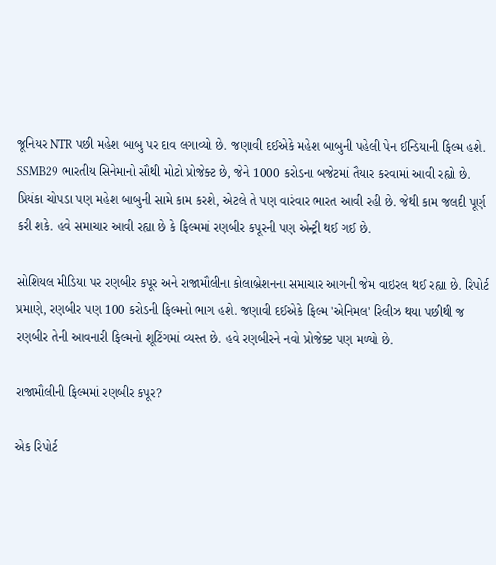જૂનિયર NTR પછી મહેશ બાબુ પર દાવ લગાવ્યો છે. જણાવી દઈએકે મહેશ બાબુની પહેલી પેન ઈન્ડિયાની ફિલ્મ હશે. SSMB29 ભારતીય સિનેમાનો સૌથી મોટો પ્રોજેક્ટ છે, જેને 1000 કરોડના બજેટમાં તૈયાર કરવામાં આવી રહ્યો છે. પ્રિયંકા ચોપડા પણ મહેશ બાબુની સામે કામ કરશે, એટલે તે પણ વારંવાર ભારત આવી રહી છે. જેથી કામ જલદી પૂર્ણ કરી શકે. હવે સમાચાર આવી રહ્યા છે કે ફિલ્મમાં રણબીર કપૂરની પણ એન્ટ્રી થઈ ગઈ છે.

સોશિયલ મીડિયા પર રણબીર કપૂર અને રાજામૌલીના કોલાબ્રેશનના સમાચાર આગની જેમ વાઇરલ થઈ રહ્યા છે. રિપોર્ટ પ્રમાણે, રણબીર પણ 100 કરોડની ફિલ્મનો ભાગ હશે. જણાવી દઈએકે ફિલ્મ 'એનિમલ' રિલીઝ થયા પછીથી જ રણબીર તેની આવનારી ફિલ્મનો શૂટિંગમાં વ્યસ્ત છે. હવે રણબીરને નવો પ્રોજેક્ટ પણ મળ્યો છે.

રાજામૌલીની ફિલ્મમાં રણબીર કપૂર?

એક રિપોર્ટ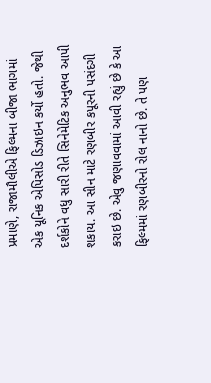પ્રમાણે, રાજામૌલીએ ફિલ્મના બીજા ભાગમાં એક યૂનિક એપિસોડ ડિઝાઇન કર્યો હતો. જેથી દર્શકોને વધુ સારી રીતે સિનેમેટિક અનુભવ આપી શકાય. આ સીન માટે રણબીર કપૂરની પસંદગી કરાઇ છે. એવુ જણાવવામાં આવી રહ્યું છે કે આ ફિલ્મમાં રણબીરનો રોલ નાનો છે. તે પણ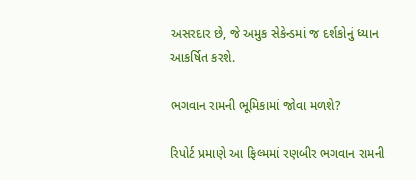અસરદાર છે, જે અમુક સેકેન્ડમાં જ દર્શકોનું ધ્યાન આકર્ષિત કરશે.

ભગવાન રામની ભૂમિકામાં જોવા મળશે?

રિપોર્ટ પ્રમાણે આ ફિલ્મમાં રણબીર ભગવાન રામની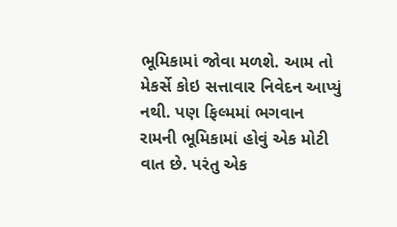ભૂમિકામાં જોવા મળશે. આમ તો મેકર્સે કોઇ સત્તાવાર નિવેદન આપ્યું નથી. પણ ફિલ્મમાં ભગવાન રામની ભૂમિકામાં હોવું એક મોટી વાત છે. પરંતુ એક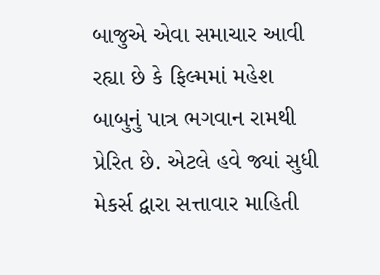બાજુએ એવા સમાચાર આવી રહ્યા છે કે ફિલ્મમાં મહેશ બાબુનું પાત્ર ભગવાન રામથી પ્રેરિત છે. એટલે હવે જ્યાં સુધી મેકર્સ દ્વારા સત્તાવાર માહિતી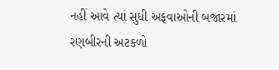નહીં આવે ત્યાં સુધી અફવાઓની બજારમાં રણબીરની અટકળો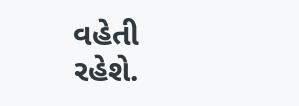વહેતી રહેશે.